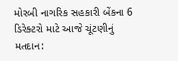મોરબી નાગરિક સહકારી બેંકના 6 ડિરેક્ટરો માટે આજે ચૂંટણીનું મતદાન: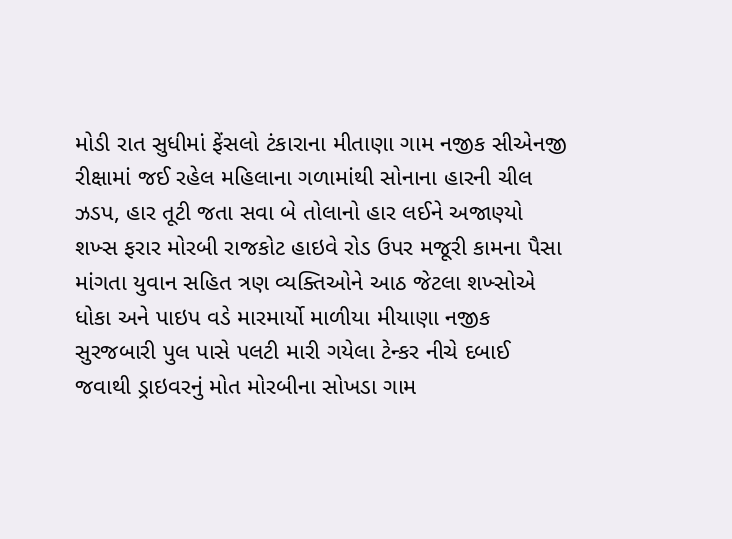મોડી રાત સુધીમાં ફેંસલો ટંકારાના મીતાણા ગામ નજીક સીએનજી રીક્ષામાં જઈ રહેલ મહિલાના ગળામાંથી સોનાના હારની ચીલ ઝડપ, હાર તૂટી જતા સવા બે તોલાનો હાર લઈને અજાણ્યો શખ્સ ફરાર મોરબી રાજકોટ હાઇવે રોડ ઉપર મજૂરી કામના પૈસા માંગતા યુવાન સહિત ત્રણ વ્યક્તિઓને આઠ જેટલા શખ્સોએ ધોકા અને પાઇપ વડે મારમાર્યો માળીયા મીયાણા નજીક સુરજબારી પુલ પાસે પલટી મારી ગયેલા ટેન્કર નીચે દબાઈ જવાથી ડ્રાઇવરનું મોત મોરબીના સોખડા ગામ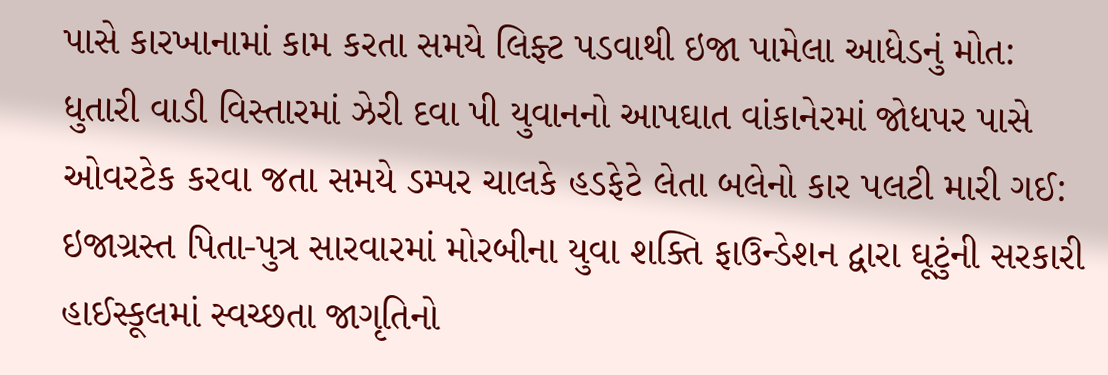પાસે કારખાનામાં કામ કરતા સમયે લિફ્ટ પડવાથી ઇજા પામેલા આધેડનું મોત: ધુતારી વાડી વિસ્તારમાં ઝેરી દવા પી યુવાનનો આપઘાત વાંકાનેરમાં જોધપર પાસે ઓવરટેક કરવા જતા સમયે ડમ્પર ચાલકે હડફેટે લેતા બલેનો કાર પલટી મારી ગઈ: ઇજાગ્રસ્ત પિતા-પુત્ર સારવારમાં મોરબીના યુવા શક્તિ ફાઉન્ડેશન દ્વારા ઘૂટુંની સરકારી હાઈસ્કૂલમાં સ્વચ્છતા જાગૃતિનો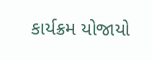કાર્યક્રમ યોજાયો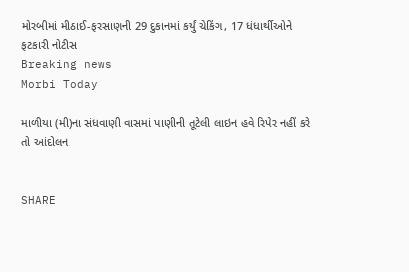મોરબીમાં મીઠાઈ-ફરસાણની 29 દુકાનમાં કર્યું ચેકિંગ, 17 ધંધાર્થીઓને ફટકારી નોટીસ
Breaking news
Morbi Today

માળીયા (મી)ના સંધવાણી વાસમાં પાણીની તૂટેલી લાઇન હવે રિપેર નહીં કરે તો આંદોલન


SHARE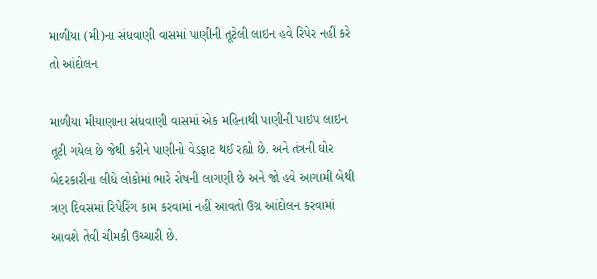માળીયા (મી)ના સંધવાણી વાસમાં પાણીની તૂટેલી લાઇન હવે રિપેર નહીં કરે તો આંદોલન

માળીયા મીયાણાના સંધવાણી વાસમાં એક મહિનાથી પાણીની પાઇપ લાઇન તૂટી ગયેલ છે જેથી કરીને પાણીનો વેડફાટ થઈ રહ્યો છે. અને તંત્રની ઘોર બેદરકારીના લીધે લોકોમાં ભારે રોષની લાગણી છે અને જો હવે આગામી બેથી ત્રણ દિવસમાં રિપેરિંગ કામ કરવામાં નહીં આવતો ઉગ્ર આંદોલન કરવામાં આવશે તેવી ચીમકી ઉચ્ચારી છે.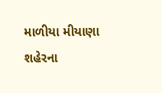માળીયા મીયાણા શહેરના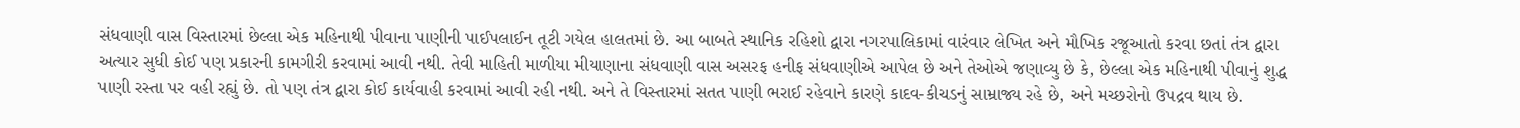સંધવાણી વાસ વિસ્તારમાં છેલ્લા એક મહિનાથી પીવાના પાણીની પાઈપલાઈન તૂટી ગયેલ હાલતમાં છે. આ બાબતે સ્થાનિક રહિશો દ્વારા નગરપાલિકામાં વારંવાર લેખિત અને મૌખિક રજૂઆતો કરવા છતાં તંત્ર દ્વારા અત્યાર સુધી કોઈ પણ પ્રકારની કામગીરી કરવામાં આવી નથી. તેવી માહિતી માળીયા મીયાણાના સંધવાણી વાસ અસરફ હનીફ સંધવાણીએ આપેલ છે અને તેઓએ જણાવ્યુ છે કે, છેલ્લા એક મહિનાથી પીવાનું શુદ્ધ પાણી રસ્તા પર વહી રહ્યું છે. તો પણ તંત્ર દ્વારા કોઈ કાર્યવાહી કરવામાં આવી રહી નથી. અને તે વિસ્તારમાં સતત પાણી ભરાઈ રહેવાને કારણે કાદવ-કીચડનું સામ્રાજ્ય રહે છે, અને મચ્છરોનો ઉપદ્રવ થાય છે.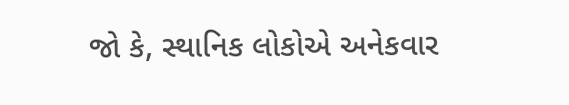જો કે, સ્થાનિક લોકોએ અનેકવાર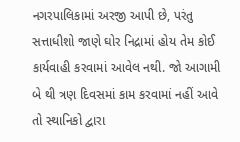નગરપાલિકામાં અરજી આપી છે, પરંતુ સત્તાધીશો જાણે ઘોર નિદ્રામાં હોય તેમ કોઈ કાર્યવાહી કરવામાં આવેલ નથી. જો આગામી બે થી ત્રણ દિવસમાં કામ કરવામાં નહીં આવે તો સ્થાનિકો દ્વારા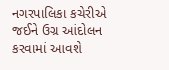નગરપાલિકા કચેરીએ જઈને ઉગ્ર આંદોલન કરવામાં આવશે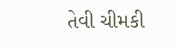તેવી ચીમકી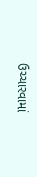ઉચ્ચારવામાં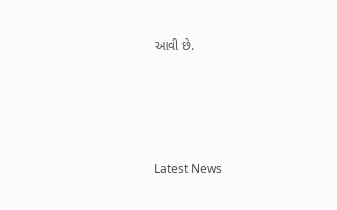આવી છે.






Latest News